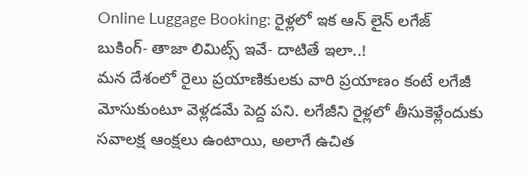Online Luggage Booking: రైళ్లలో ఇక ఆన్ లైన్ లగేజ్ బుకింగ్- తాజా లిమిట్స్ ఇవే- దాటితే ఇలా..!
మన దేశంలో రైలు ప్రయాణికులకు వారి ప్రయాణం కంటే లగేజీ మోసుకుంటూ వెళ్లడమే పెద్ద పని. లగేజీని రైళ్లలో తీసుకెళ్లేందుకు సవాలక్ష ఆంక్షలు ఉంటాయి, అలాగే ఉచిత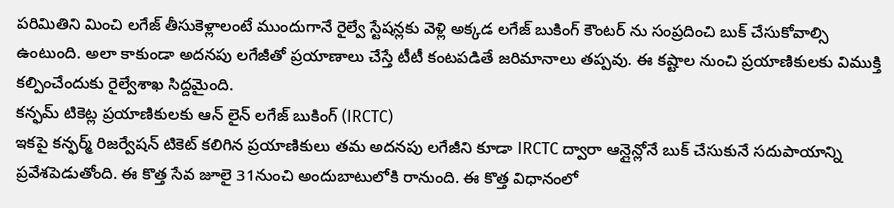పరిమితిని మించి లగేజ్ తీసుకెళ్లాలంటే ముందుగానే రైల్వే స్టేషన్లకు వెళ్లి అక్కడ లగేజ్ బుకింగ్ కౌంటర్ ను సంప్రదించి బుక్ చేసుకోవాల్సి ఉంటుంది. అలా కాకుండా అదనపు లగేజీతో ప్రయాణాలు చేస్తే టీటీ కంటపడితే జరిమానాలు తప్పవు. ఈ కష్టాల నుంచి ప్రయాణికులకు విముక్తి కల్పించేందుకు రైల్వేశాఖ సిద్దమైంది.
కన్ఫమ్ టికెట్ల ప్రయాణికులకు ఆన్ లైన్ లగేజ్ బుకింగ్ (IRCTC)
ఇకపై కన్ఫర్మ్ రిజర్వేషన్ టికెట్ కలిగిన ప్రయాణికులు తమ అదనపు లగేజీని కూడా IRCTC ద్వారా ఆన్లైన్లోనే బుక్ చేసుకునే సదుపాయాన్ని ప్రవేశపెడుతోంది. ఈ కొత్త సేవ జూలై 31నుంచి అందుబాటులోకి రానుంది. ఈ కొత్త విధానంలో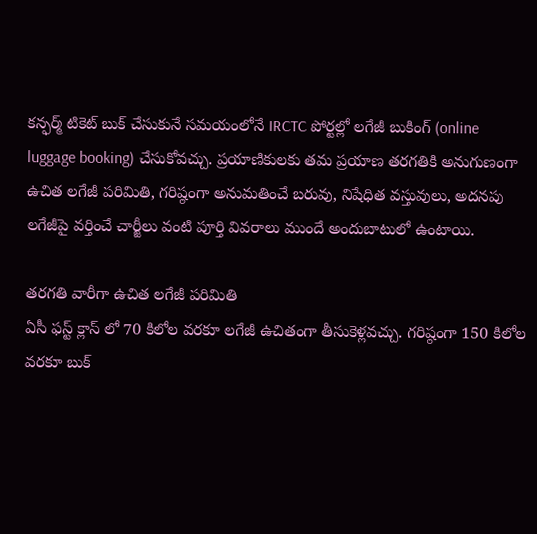కన్ఫర్మ్ టికెట్ బుక్ చేసుకునే సమయంలోనే IRCTC పోర్టల్లో లగేజీ బుకింగ్ (online luggage booking) చేసుకోవచ్చు. ప్రయాణికులకు తమ ప్రయాణ తరగతికి అనుగుణంగా ఉచిత లగేజీ పరిమితి, గరిష్ఠంగా అనుమతించే బరువు, నిషేధిత వస్తువులు, అదనపు లగేజీపై వర్తించే చార్జీలు వంటి పూర్తి వివరాలు ముందే అందుబాటులో ఉంటాయి.

తరగతి వారీగా ఉచిత లగేజీ పరిమితి
ఏసీ ఫస్ట్ క్లాస్ లో 70 కిలోల వరకూ లగేజీ ఉచితంగా తీసుకెళ్లవచ్చు. గరిష్ఠంగా 150 కిలోల వరకూ బుక్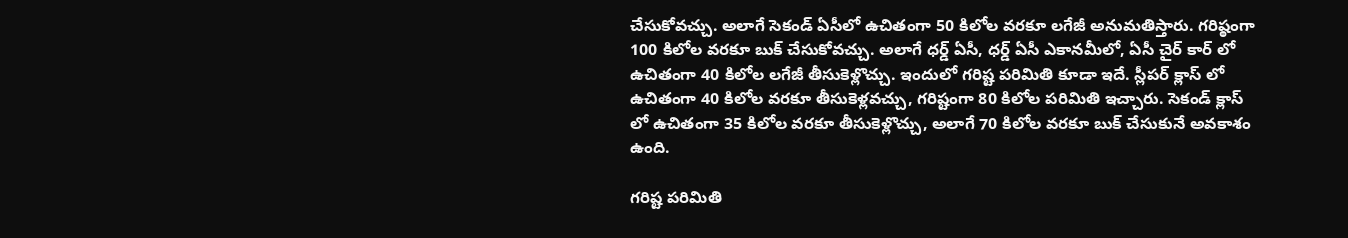చేసుకోవచ్చు. అలాగే సెకండ్ ఏసీలో ఉచితంగా 50 కిలోల వరకూ లగేజీ అనుమతిస్తారు. గరిష్ఠంగా 100 కిలోల వరకూ బుక్ చేసుకోవచ్చు. అలాగే ధర్డ్ ఏసీ, ధర్డ్ ఏసీ ఎకానమీలో, ఏసీ చైర్ కార్ లో ఉచితంగా 40 కిలోల లగేజీ తీసుకెళ్లొచ్చు. ఇందులో గరిష్ట పరిమితి కూడా ఇదే. స్లీపర్ క్లాస్ లో ఉచితంగా 40 కిలోల వరకూ తీసుకెళ్లవచ్చు, గరిష్టంగా 80 కిలోల పరిమితి ఇచ్చారు. సెకండ్ క్లాస్ లో ఉచితంగా 35 కిలోల వరకూ తీసుకెళ్లొచ్చు, అలాగే 70 కిలోల వరకూ బుక్ చేసుకునే అవకాశం ఉంది.

గరిష్ట పరిమితి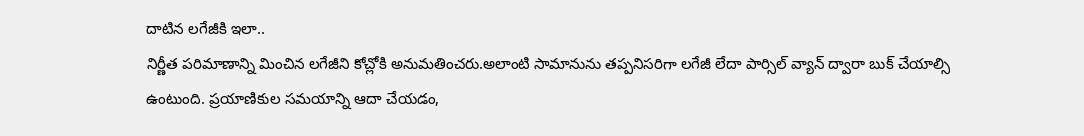దాటిన లగేజీకి ఇలా..
నిర్ణీత పరిమాణాన్ని మించిన లగేజీని కోచ్లోకి అనుమతించరు.అలాంటి సామానును తప్పనిసరిగా లగేజీ లేదా పార్సిల్ వ్యాన్ ద్వారా బుక్ చేయాల్సి ఉంటుంది. ప్రయాణికుల సమయాన్ని ఆదా చేయడం,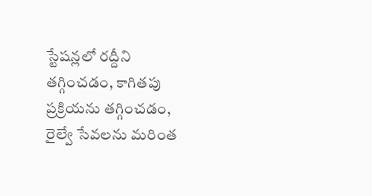స్టేషన్లలో రద్దీని తగ్గించడం, కాగితపు ప్రక్రియను తగ్గించడం, రైల్వే సేవలను మరింత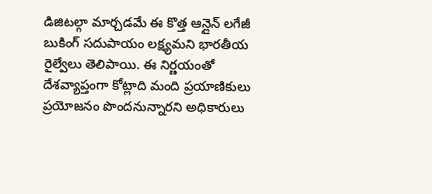డిజిటల్గా మార్చడమే ఈ కొత్త ఆన్లైన్ లగేజీ బుకింగ్ సదుపాయం లక్ష్యమని భారతీయ రైల్వేలు తెలిపాయి. ఈ నిర్ణయంతో దేశవ్యాప్తంగా కోట్లాది మంది ప్రయాణికులు ప్రయోజనం పొందనున్నారని అధికారులు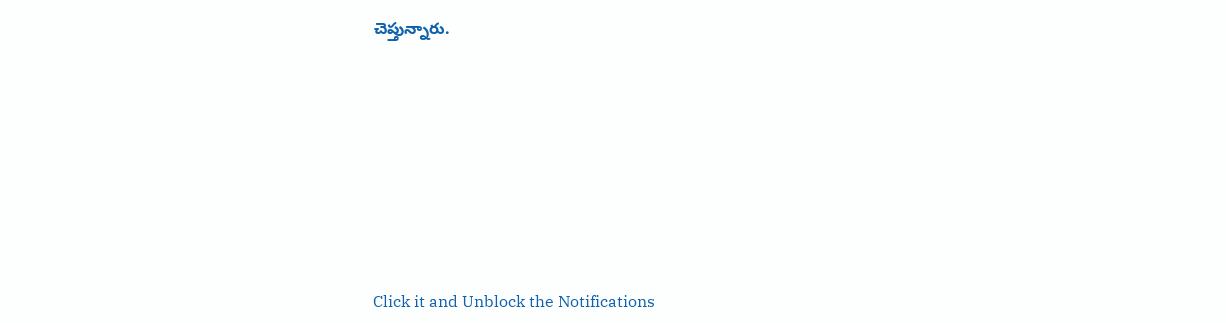చెప్తున్నారు.












Click it and Unblock the Notifications